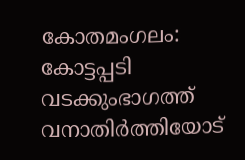കോതമംഗലം: കോട്ടപ്പടി വടക്കുംഭാഗത്ത് വനാതിർത്തിയോട്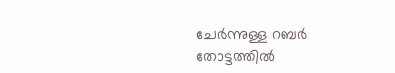ചേർന്നുള്ള റബർ തോട്ടത്തിൽ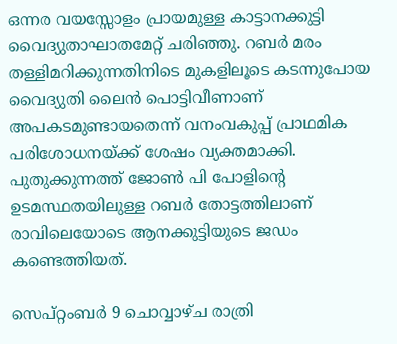ഒന്നര വയസ്സോളം പ്രായമുള്ള കാട്ടാനക്കുട്ടി വൈദ്യുതാഘാതമേറ്റ് ചരിഞ്ഞു. റബർ മരം തള്ളിമറിക്കുന്നതിനിടെ മുകളിലൂടെ കടന്നുപോയ വൈദ്യുതി ലൈൻ പൊട്ടിവീണാണ് അപകടമുണ്ടായതെന്ന് വനംവകുപ്പ് പ്രാഥമിക പരിശോധനയ്ക്ക് ശേഷം വ്യക്തമാക്കി. പുതുക്കുന്നത്ത് ജോൺ പി പോളിന്റെ ഉടമസ്ഥതയിലുള്ള റബർ തോട്ടത്തിലാണ് രാവിലെയോടെ ആനക്കുട്ടിയുടെ ജഡം കണ്ടെത്തിയത്.

സെപ്റ്റംബർ 9 ചൊവ്വാഴ്ച രാത്രി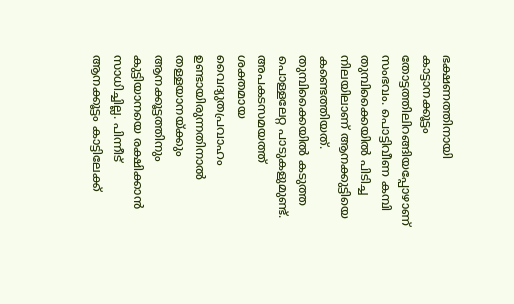ഭക്ഷണത്തിനായി കാട്ടാനക്കൂട്ടം തോട്ടത്തിലിറങ്ങിയപ്പോഴാണ് സംഭവം. പൊട്ടിവീണ കമ്പി തുമ്പിക്കൈയിൽ പിടിച്ച നിലയിലാണ് ആനക്കുട്ടിയെ കണ്ടെത്തിയത്. തുമ്പിക്കൈയിൽ കടുത്ത പൊള്ളലേറ്റ പാടുകളുമുണ്ട്. അപകടസമയത്ത് ശക്തമായ വൈദ്യുതപ്രവാഹം ഉണ്ടായിരുന്നതിനാൽ തള്ളയാനയ്ക്കും ആനക്കൂട്ടത്തിനും കുട്ടിയാനയെ രക്ഷിക്കാൻ സാധിച്ചില്ല. പിന്നീട് ആനക്കൂട്ടം കാട്ടിലേക്ക്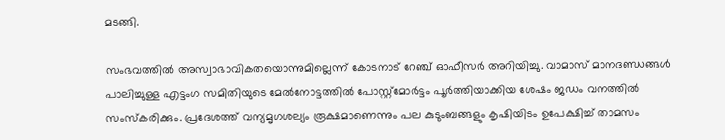മടങ്ങി.

സംഭവത്തിൽ അസ്വാഭാവികതയൊന്നുമില്ലെന്ന് കോടനാട് റേഞ്ച് ഓഫീസർ അറിയിച്ചു. വാമാസ് മാനദണ്ഡങ്ങൾ പാലിച്ചുള്ള എട്ടംഗ സമിതിയുടെ മേൽനോട്ടത്തിൽ പോസ്റ്റ്മോർട്ടം പൂർത്തിയാക്കിയ ശേഷം ജഡം വനത്തിൽ സംസ്കരിക്കും. പ്രദേശത്ത് വന്യമൃഗശല്യം രൂക്ഷമാണെന്നും പല കുടുംബങ്ങളും കൃഷിയിടം ഉപേക്ഷിച്ച് താമസം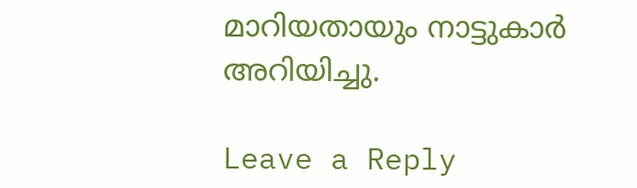മാറിയതായും നാട്ടുകാർ അറിയിച്ചു.

Leave a Reply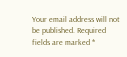Your email address will not be published. Required fields are marked *